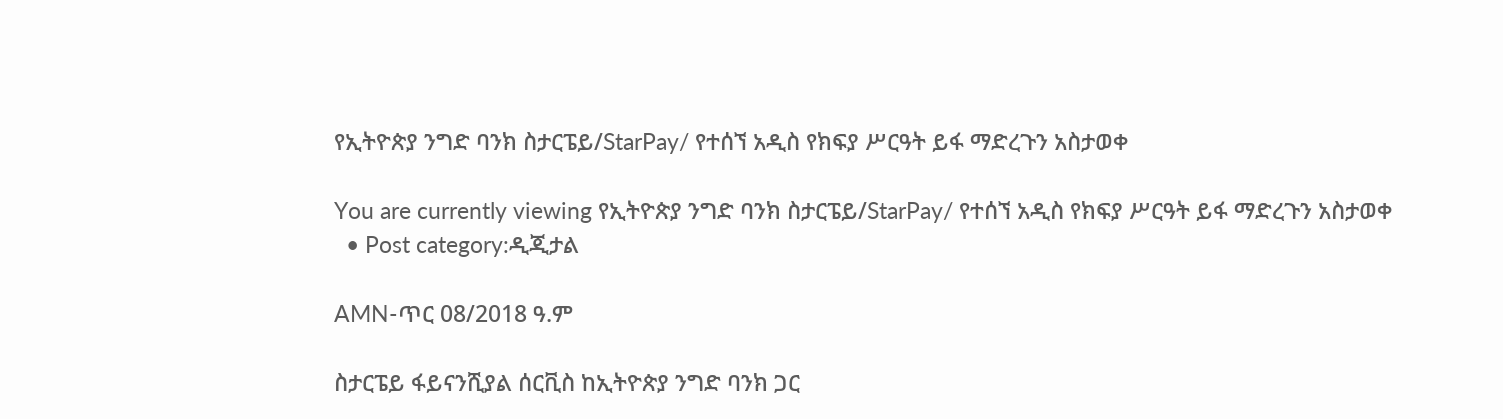የኢትዮጵያ ንግድ ባንክ ስታርፔይ/StarPay/ የተሰኘ አዲስ የክፍያ ሥርዓት ይፋ ማድረጉን አስታወቀ

You are currently viewing የኢትዮጵያ ንግድ ባንክ ስታርፔይ/StarPay/ የተሰኘ አዲስ የክፍያ ሥርዓት ይፋ ማድረጉን አስታወቀ
  • Post category:ዲጂታል

AMN-ጥር 08/2018 ዓ.ም

ስታርፔይ ፋይናንሺያል ሰርቪስ ከኢትዮጵያ ንግድ ባንክ ጋር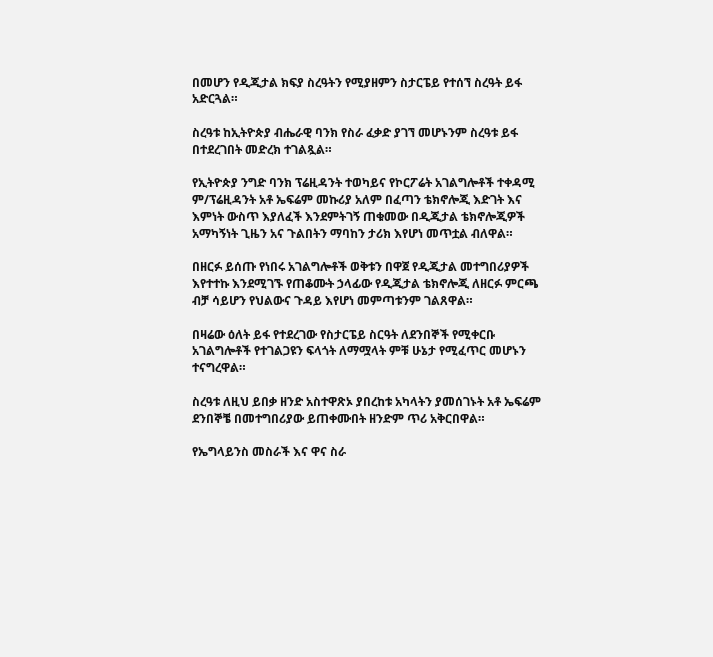በመሆን የዲጂታል ክፍያ ስረዓትን የሚያዘምን ስታርፔይ የተሰኘ ስረዓት ይፋ አድርጓል።

ስረዓቱ ከኢትዮጵያ ብሔራዊ ባንክ የስራ ፈቃድ ያገኘ መሆኑንም ስረዓቱ ይፋ በተደረገበት መድረክ ተገልጿል።

የኢትዮጵያ ንግድ ባንክ ፕሬዚዳንት ተወካይና የኮርፖሬት አገልግሎቶች ተቀዳሚ ም/ፕሬዚዳንት አቶ ኤፍሬም መኩሪያ አለም በፈጣን ቴክኖሎጂ እድገት እና እምነት ውስጥ እያለፈች እንደምትገኝ ጠቁመው በዲጂታል ቴክኖሎጂዎች አማካኝነት ጊዜን አና ጉልበትን ማባከን ታሪክ እየሆነ መጥቷል ብለዋል።

በዘርፉ ይሰጡ የነበሩ አገልግሎቶች ወቅቱን በዋጀ የዲጂታል መተግበሪያዎች እየተተኩ እንደሚገኙ የጠቆሙት ኃላፊው የዲጂታል ቴክኖሎጂ ለዘርፉ ምርጫ ብቻ ሳይሆን የህልውና ጉዳይ እየሆነ መምጣቱንም ገልጸዋል።

በዛሬው ዕለት ይፋ የተደረገው የስታርፔይ ስርዓት ለደንበኞች የሚቀርቡ አገልግሎቶች የተገልጋዩን ፍላጎት ለማሟላት ምቹ ሁኔታ የሚፈጥር መሆኑን ተናግረዋል።

ስረዓቱ ለዚህ ይበቃ ዘንድ አስተዋጽኦ ያበረከቱ አካላትን ያመሰገኑት አቶ ኤፍሬም ደንበኞቼ በመተግበሪያው ይጠቀሙበት ዘንድም ጥሪ አቅርበዋል።

የኤግላይንስ መስራች እና ዋና ስራ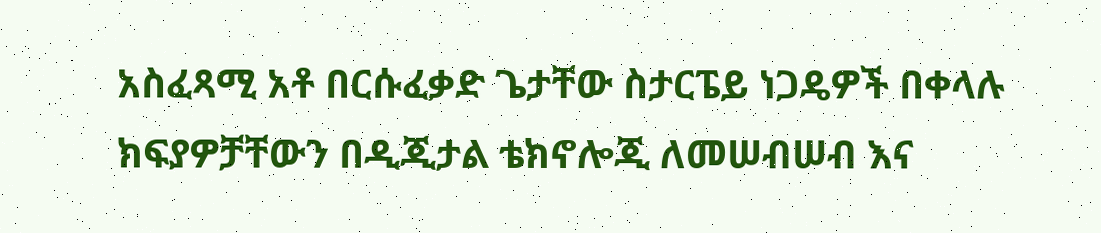አስፈጻሚ አቶ በርሱፈቃድ ጌታቸው ስታርፔይ ነጋዴዎች በቀላሉ ክፍያዎቻቸውን በዲጂታል ቴክኖሎጂ ለመሠብሠብ እና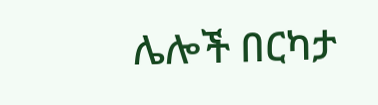ሌሎች በርካታ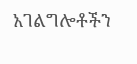አገልግሎቶችን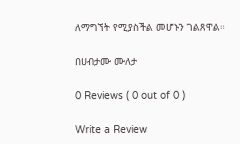ለማግኘት የሚያስችል መሆኑን ገልጸዋል።

በሀብታሙ ሙለታ

0 Reviews ( 0 out of 0 )

Write a Review